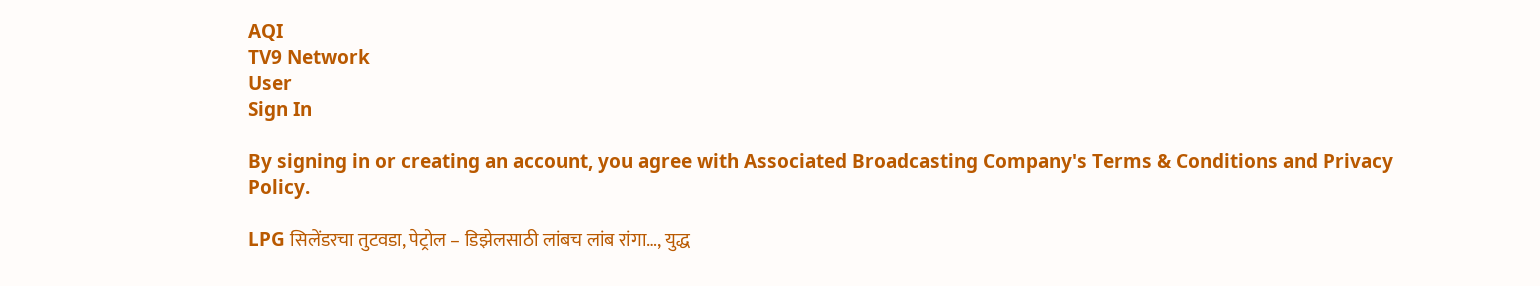AQI
TV9 Network
User
Sign In

By signing in or creating an account, you agree with Associated Broadcasting Company's Terms & Conditions and Privacy Policy.

LPG सिलेंडरचा तुटवडा, पेट्रोल – डिझेलसाठी लांबच लांब रांगा…, युद्ध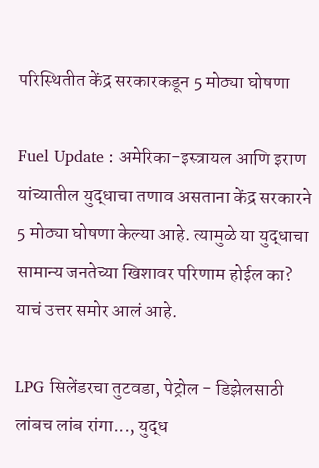परिस्थितीत केंद्र सरकारकडून 5 मोठ्या घोषणा

Fuel Update : अमेरिका-इस्त्रायल आणि इराण यांच्यातील युद्धाचा तणाव असताना केंद्र सरकारने 5 मोठ्या घोषणा केल्या आहे. त्यामुळे या युद्धाचा सामान्य जनतेच्या खिशावर परिणाम होईल का? याचं उत्तर समोर आलं आहे.

LPG सिलेंडरचा तुटवडा, पेट्रोल - डिझेलसाठी लांबच लांब रांगा..., युद्ध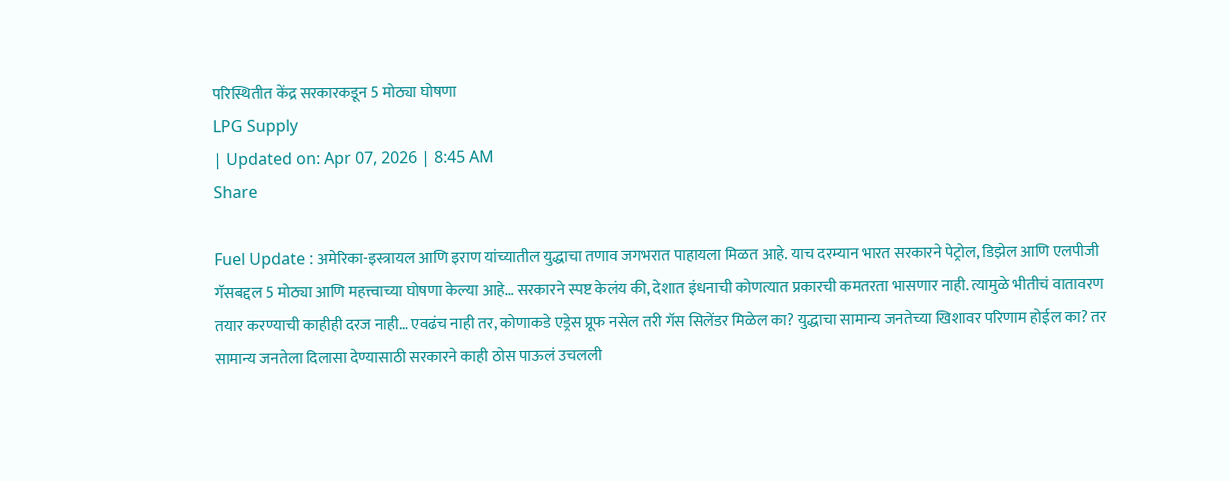परिस्थितीत केंद्र सरकारकडून 5 मोठ्या घोषणा
LPG Supply
| Updated on: Apr 07, 2026 | 8:45 AM
Share

Fuel Update : अमेरिका-इस्त्रायल आणि इराण यांच्यातील युद्धाचा तणाव जगभरात पाहायला मिळत आहे. याच दरम्यान भारत सरकारने पेट्रोल, डिझेल आणि एलपीजी गॅसबद्दल 5 मोठ्या आणि महत्त्वाच्या घोषणा केल्या आहे… सरकारने स्पष्ट केलंय की, देशात इंधनाची कोणत्यात प्रकारची कमतरता भासणार नाही. त्यामुळे भीतीचं वातावरण तयार करण्याची काहीही दरज नाही… एवढंच नाही तर, कोणाकडे एड्रेस प्रूफ नसेल तरी गॅस सिलेंडर मिळेल का? युद्धाचा सामान्य जनतेच्या खिशावर परिणाम होईल का? तर सामान्य जनतेला दिलासा देण्यासाठी सरकारने काही ठोस पाऊलं उचलली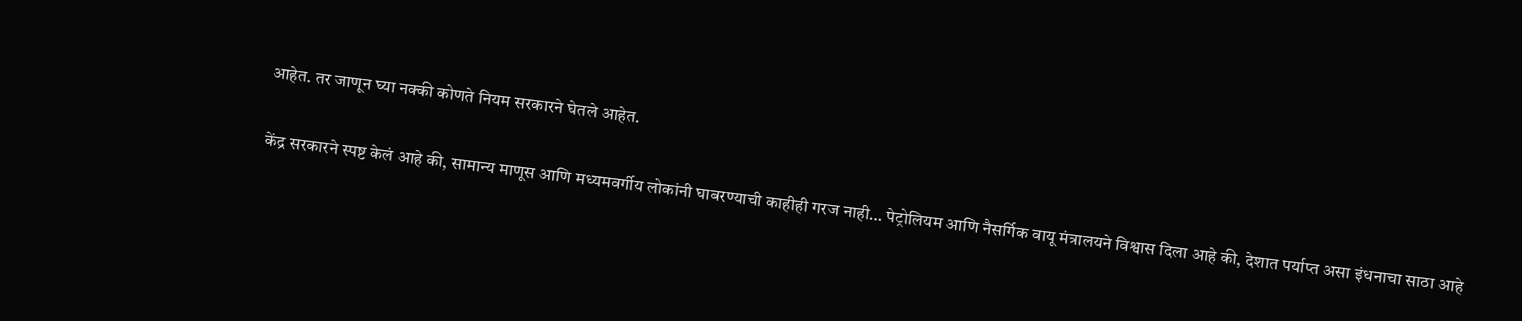आहेत. तर जाणून घ्या नक्की कोणते नियम सरकारने घेतले आहेत.

केंद्र सरकारने स्पष्ट केलं आहे की, सामान्य माणूस आणि मध्यमवर्गीय लोकांनी घाबरण्याची काहीही गरज नाही… पेट्रोलियम आणि नैसर्गिक वायू मंत्रालयने विश्वास दिला आहे की, देशात पर्याप्त असा इंधनाचा साठा आहे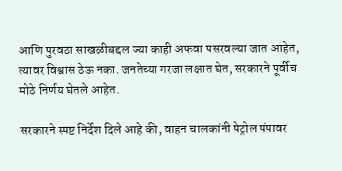आणि पुरवठा साखळीबद्दल ज्या काही अफवा पसरवल्या जात आहेत, त्यावर विश्वास ठेऊ नका. जनतेच्या गरजा लक्षात घेत, सरकारने पूर्वीच मोठे निर्णय घेतले आहेत.

सरकारने स्पष्ट निर्देश दिले आहे की, वाहन चालकांनी पेट्रोल पंपावर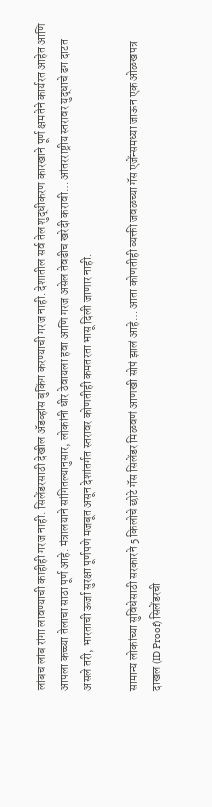लांबच लांब रांगा लावण्याची काहीही गरज नाही. सिलेंडरसाठी देखील अ‍ॅडव्हांस बुकिंग करण्याची गरज नाही. देशातील सर्व तेल शुद्धीकरण कारखाने पूर्ण क्षमतेने कार्यरत आहेत आणि आपला कच्च्या तेलाचा साठा पूर्ण आहे. मंत्रालयाने सांगितल्यानुसार, लोकांनी धीर ठेवायला हवा आणि गरज असेल तेवढीच खरेदी करावी… आंतरराष्ट्रीय स्तरावर युद्धाचे ढग दाटत असले तरी, भारताची ऊर्जा सुरक्षा पूर्णपणे मजबूत असून देशांतर्गत स्तरावर कोणतीही कमतरता भासू दिली जाणार नाही.

सामान्य लोकांच्या सुविधेसाठी सरकारने 5 किलोचे छोटे गॅस सिलेंडर मिळवणं आणखी सोपं झालं आहे… आता कोणतीही व्यक्ती जवळच्या गॅस एजेंन्समध्या जाऊन एक ओळखपत्र दाखल (ID Proof) सिलेंडरची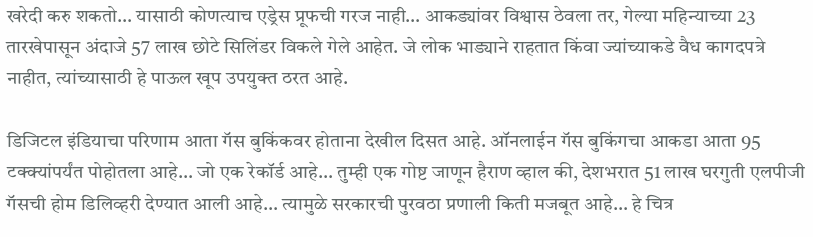खरेदी करु शकतो… यासाठी कोणत्याच एड्रेस प्रूफची गरज नाही… आकड्यांवर विश्वास ठेवला तर, गेल्या महिन्याच्या 23 तारखेपासून अंदाजे 57 लाख छोटे सिलिंडर विकले गेले आहेत. जे लोक भाड्याने राहतात किंवा ज्यांच्याकडे वैध कागदपत्रे नाहीत, त्यांच्यासाठी हे पाऊल खूप उपयुक्त ठरत आहे.

डिजिटल इंडियाचा परिणाम आता गॅस बुकिंकवर होताना देखील दिसत आहे. ऑनलाईन गॅस बुकिंगचा आकडा आता 95 टक्क्यांपर्यंत पोहोतला आहे… जो एक रेकॉर्ड आहे… तुम्ही एक गोष्ट जाणून हैराण व्हाल की, देशभरात 51 लाख घरगुती एलपीजी गॅसची होम डिलिव्हरी देण्यात आली आहे… त्यामुळे सरकारची पुरवठा प्रणाली किती मजबूत आहे… हे चित्र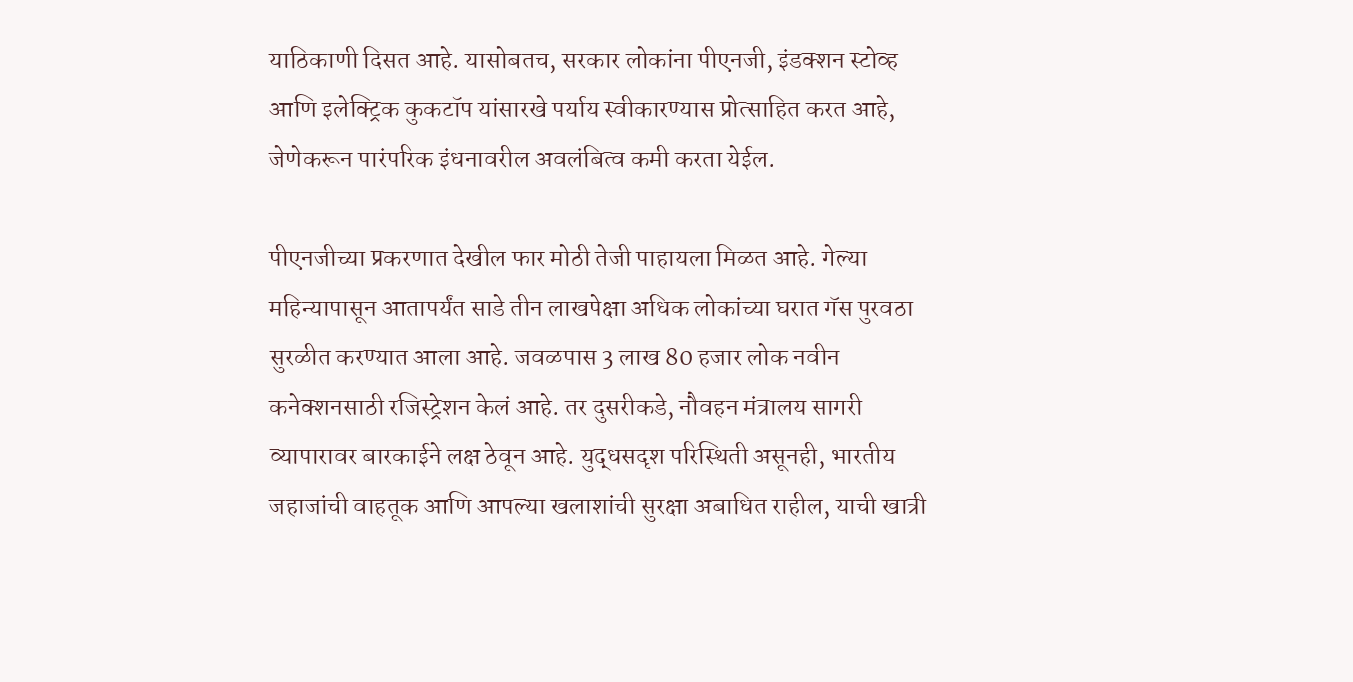याठिकाणी दिसत आहे. यासोबतच, सरकार लोकांना पीएनजी, इंडक्शन स्टोव्ह आणि इलेक्ट्रिक कुकटॉप यांसारखे पर्याय स्वीकारण्यास प्रोत्साहित करत आहे, जेणेकरून पारंपरिक इंधनावरील अवलंबित्व कमी करता येईल.

पीएनजीच्या प्रकरणात देखील फार मोठी तेजी पाहायला मिळत आहे. गेल्या महिन्यापासून आतापर्यंत साडे तीन लाखपेक्षा अधिक लोकांच्या घरात गॅस पुरवठा सुरळीत करण्यात आला आहे. जवळपास 3 लाख 80 हजार लोक नवीन कनेक्शनसाठी रजिस्ट्रेशन केलं आहे. तर दुसरीकडे, नौवहन मंत्रालय सागरी व्यापारावर बारकाईने लक्ष ठेवून आहे. युद्धसदृश परिस्थिती असूनही, भारतीय जहाजांची वाहतूक आणि आपल्या खलाशांची सुरक्षा अबाधित राहील, याची खात्री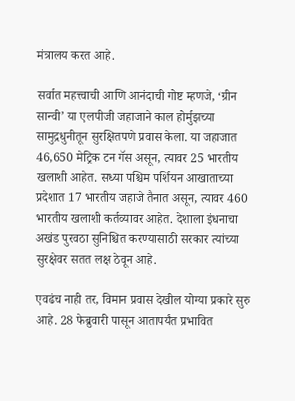मंत्रालय करत आहे.

सर्वात महत्त्वाची आणि आनंदाची गोष्ट म्हणजे, ‘ग्रीन सान्वी’ या एलपीजी जहाजाने काल होर्मुझच्या सामुद्रधुनीतून सुरक्षितपणे प्रवास केला. या जहाजात 46,650 मेट्रिक टन गॅस असून, त्यावर 25 भारतीय खलाशी आहेत. सध्या पश्चिम पर्शियन आखाताच्या प्रदेशात 17 भारतीय जहाजे तैनात असून, त्यावर 460 भारतीय खलाशी कर्तव्यावर आहेत. देशाला इंधनाचा अखंड पुरवठा सुनिश्चित करण्यासाठी सरकार त्यांच्या सुरक्षेवर सतत लक्ष ठेवून आहे.

एवढंच नाही तर, विमान प्रवास देखील योग्या प्रकारे सुरु आहे. 28 फेब्रुवारी पासून आतापर्यंत प्रभावित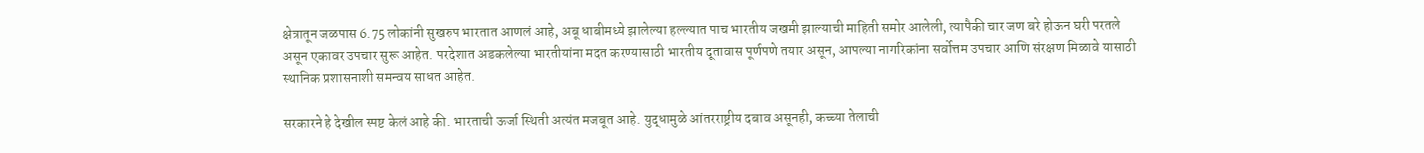क्षेत्रातून जळपास 6.75 लोकांनी सुखरुप भारतात आणलं आहे, अबू धाबीमध्ये झालेल्या हल्ल्यात पाच भारतीय जखमी झाल्याची माहिती समोर आलेली, त्यापैकी चार जण बरे होऊन घरी परतले असून एकावर उपचार सुरू आहेत. परदेशात अडकलेल्या भारतीयांना मदत करण्यासाठी भारतीय दूतावास पूर्णपणे तयार असून, आपल्या नागरिकांना सर्वोत्तम उपचार आणि संरक्षण मिळावे यासाठी स्थानिक प्रशासनाशी समन्वय साधत आहेत.

सरकारने हे देखील स्पष्ट केलं आहे की. भारताची ऊर्जा स्थिती अत्यंत मजबूत आहे. युद्धामुळे आंतरराष्ट्रीय दबाव असूनही, कच्च्या तेलाची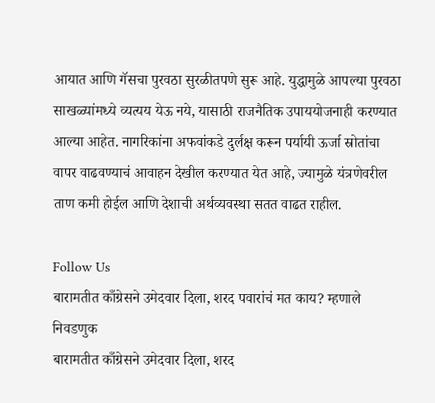आयात आणि गॅसचा पुरवठा सुरळीतपणे सुरू आहे. युद्धामुळे आपल्या पुरवठा साखळ्यांमध्ये व्यत्यय येऊ नये, यासाठी राजनैतिक उपाययोजनाही करण्यात आल्या आहेत. नागरिकांना अफवांकडे दुर्लक्ष करून पर्यायी ऊर्जा स्रोतांचा वापर वाढवण्याचं आवाहन देखील करण्यात येत आहे, ज्यामुळे यंत्रणेवरील ताण कमी होईल आणि देशाची अर्थव्यवस्था सतत वाढत राहील.

Follow Us
बारामतीत काँग्रेसने उमेदवार दिला, शरद पवारांचं मत काय? म्हणाले निवडणुक
बारामतीत काँग्रेसने उमेदवार दिला, शरद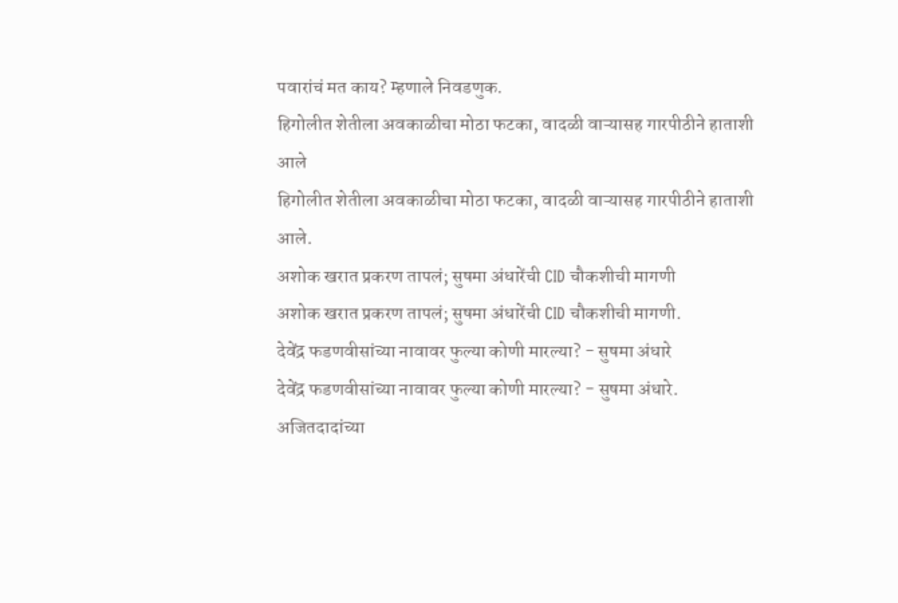पवारांचं मत काय? म्हणाले निवडणुक.
हिगोलीत शेतीला अवकाळीचा मोठा फटका, वादळी वाऱ्यासह गारपीठीने हाताशी आले
हिगोलीत शेतीला अवकाळीचा मोठा फटका, वादळी वाऱ्यासह गारपीठीने हाताशी आले.
अशोक खरात प्रकरण तापलं; सुषमा अंधारेंची CID चौकशीची मागणी
अशोक खरात प्रकरण तापलं; सुषमा अंधारेंची CID चौकशीची मागणी.
देवेंद्र फडणवीसांच्या नावावर फुल्या कोणी मारल्या? - सुषमा अंधारे
देवेंद्र फडणवीसांच्या नावावर फुल्या कोणी मारल्या? - सुषमा अंधारे.
अजितदादांच्या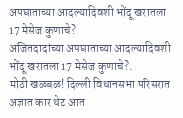अपघाताच्या आदल्यादिवशी भोंदू खरातला 17 मेसेज कुणाचे?
अजितदादांच्या अपघाताच्या आदल्यादिवशी भोंदू खरातला 17 मेसेज कुणाचे?.
मोठी खळबळ! दिल्ली विधानसभा परिसरात अज्ञात कार थेट आत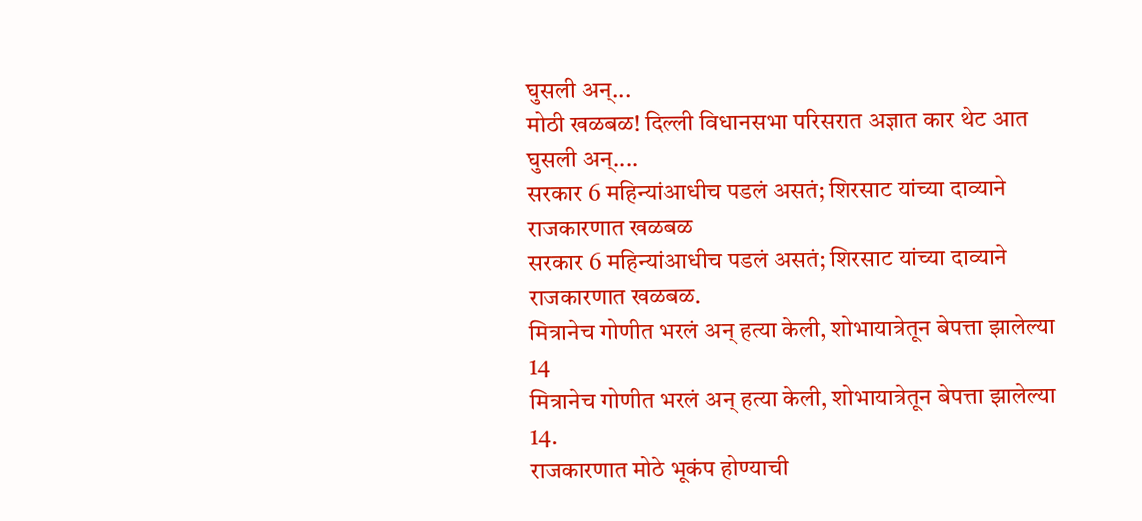घुसली अन्...
मोठी खळबळ! दिल्ली विधानसभा परिसरात अज्ञात कार थेट आत घुसली अन्....
सरकार 6 महिन्यांआधीच पडलं असतं; शिरसाट यांच्या दाव्याने राजकारणात खळबळ
सरकार 6 महिन्यांआधीच पडलं असतं; शिरसाट यांच्या दाव्याने राजकारणात खळबळ.
मित्रानेच गोणीत भरलं अन् हत्या केली, शोभायात्रेतून बेपत्ता झालेल्या 14
मित्रानेच गोणीत भरलं अन् हत्या केली, शोभायात्रेतून बेपत्ता झालेल्या 14.
राजकारणात मोठे भूकंप होण्याची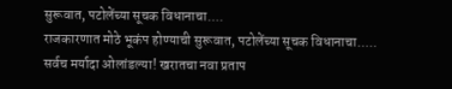सुरूवात, पटोलेंच्या सूचक विधानाचा....
राजकारणात मोठे भूकंप होण्याची सुरूवात, पटोलेंच्या सूचक विधानाचा.....
सर्वच मर्यादा ओलांडल्या! खरातचा नवा प्रताप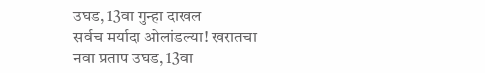उघड, 13वा गुन्हा दाखल
सर्वच मर्यादा ओलांडल्या! खरातचा नवा प्रताप उघड, 13वा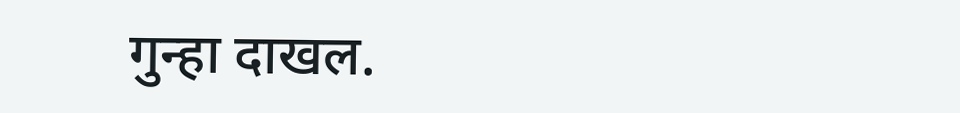गुन्हा दाखल.